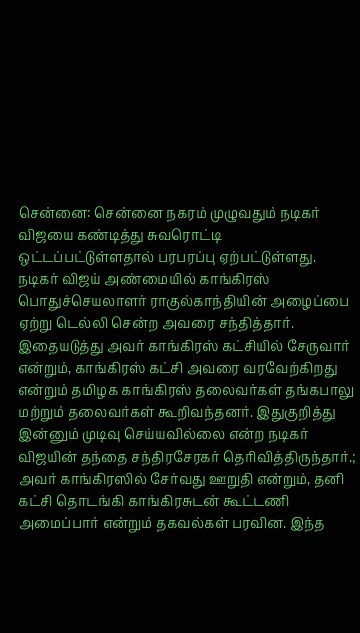சென்னை: சென்னை நகரம் முழுவதும் நடிகர் விஜயை கண்டித்து சுவரொட்டி ஒட்டப்பட்டுள்ளதால் பரபரப்பு ஏற்பட்டுள்ளது. நடிகர் விஜய் அண்மையில் காங்கிரஸ் பொதுச்செயலாளர் ராகுல்காந்தியின் அழைப்பை ஏற்று டெல்லி சென்ற அவரை சந்தித்தார். இதையடுத்து அவர் காங்கிரஸ் கட்சியில் சேருவார் என்றும், காங்கிரஸ் கட்சி அவரை வரவேற்கிறது என்றும் தமிழக காங்கிரஸ் தலைவர்கள் தங்கபாலு மற்றும் தலைவர்கள் கூறிவந்தனர். இதுகுறித்து இன்னும் முடிவு செய்யவில்லை என்ற நடிகர் விஜயின் தந்தை சந்திரசேரகர் தெரிவித்திருந்தார்.; அவர் காங்கிரஸில் சேர்வது ஊறுதி என்றும், தனி கட்சி தொடங்கி காங்கிரசுடன் கூட்டணி அமைப்பார் என்றும் தகவல்கள் பரவின. இந்த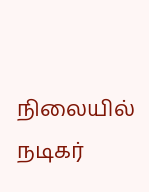நிலையில் நடிகர்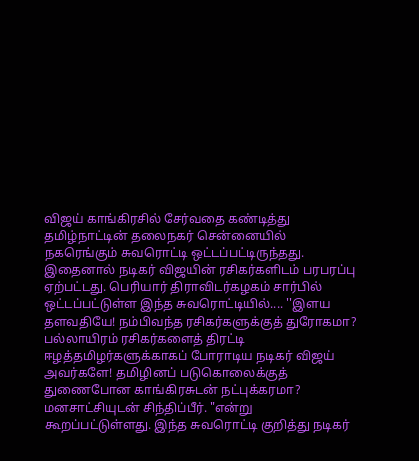விஜய் காங்கிரசில் சேர்வதை கண்டித்து தமிழ்நாட்டின் தலைநகர் சென்னையில் நகரெங்கும் சுவரொட்டி ஒட்டப்பட்டிருந்தது. இதைனால் நடிகர் விஜயின் ரசிகர்களிடம் பரபரப்பு ஏற்பட்டது. பெரியார் திராவிடர்கழகம் சார்பில் ஒட்டப்பட்டுள்ள இந்த சுவரொட்டியில்.... ''இளய தளவதியே! நம்பிவந்த ரசிகர்களுக்குத் துரோகமா? பல்லாயிரம் ரசிகர்களைத் திரட்டி ஈழத்தமிழர்களுக்காகப் போராடிய நடிகர் விஜய் அவர்களே! தமிழினப் படுகொலைக்குத் துணைபோன காங்கிரசுடன் நட்புக்கரமா? மனசாட்சியுடன் சிந்திப்பீர். "என்று கூறப்பட்டுள்ளது. இந்த சுவரொட்டி குறித்து நடிகர்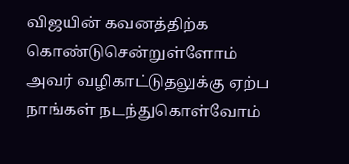விஜயின் கவனத்திற்க கொண்டுசென்றுள்ளோம் அவர் வழிகாட்டுதலுக்கு ஏற்ப நாங்கள் நடந்துகொள்வோம்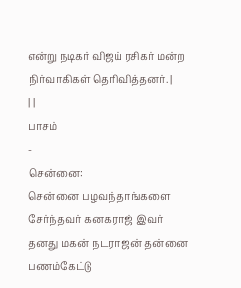என்று நடிகர் விஜய் ரசிகர் மன்ற நிர்வாகிகள் தெரிவித்தனர். |
| |
பாசம்
-
சென்னை:
சென்னை பழவந்தாங்களை சேர்ந்தவர் கனகராஜ் இவர் தனது மகன் நடராஜன் தன்னை
பணம்கேட்டு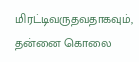மிரட்டிவருதவதாகவும், தன்னை கொலை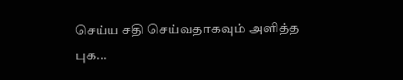செய்ய சதி செய்வதாகவும் அளித்த
புக...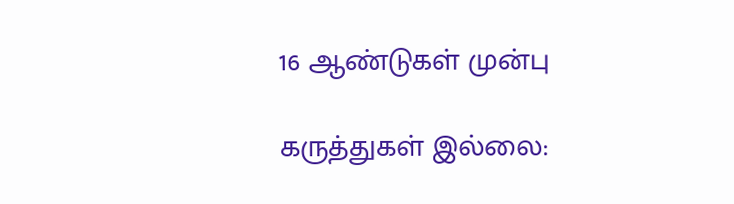16 ஆண்டுகள் முன்பு

கருத்துகள் இல்லை: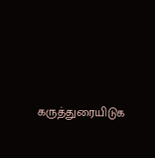கருத்துரையிடுக